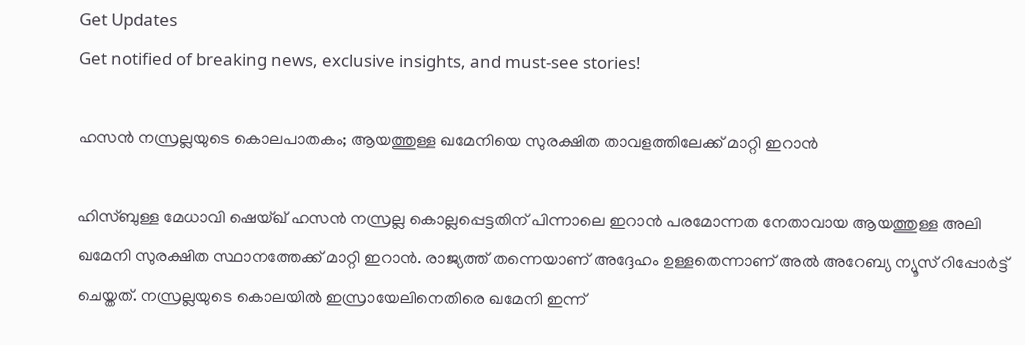Get Updates
Get notified of breaking news, exclusive insights, and must-see stories!

ഹസൻ നസ്രല്ലയുടെ കൊലപാതകം; ആയത്തുള്ള ഖമേനിയെ സുരക്ഷിത താവളത്തിലേക്ക് മാറ്റി ഇറാൻ

ഹിസ്ബുള്ള മേധാവി ഷെയ്ഖ് ഹസൻ നസ്രല്ല കൊല്ലപ്പെട്ടതിന് പിന്നാലെ ഇറാൻ പരമോന്നത നേതാവായ ആയത്തുള്ള അലി ഖമേനി സുരക്ഷിത സ്ഥാനത്തേക്ക് മാറ്റി ഇറാൻ. രാജ്യത്ത് തന്നെയാണ് അദ്ദേഹം ഉള്ളതെന്നാണ് അൽ അറേബ്യ ന്യൂസ് റിപ്പോർട്ട് ചെയ്തത്. നസ്രല്ലയുടെ കൊലയിൽ ഇസ്രായേലിനെതിരെ ഖമേനി ഇന്ന്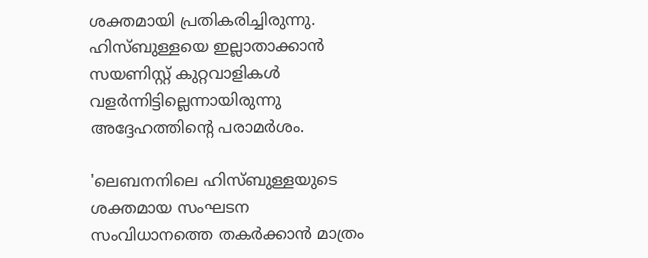ശക്തമായി പ്രതികരിച്ചിരുന്നു. ഹിസ്ബുള്ളയെ ഇല്ലാതാക്കാൻ സയണിസ്റ്റ് കുറ്റവാളികൾ വളർന്നിട്ടില്ലെന്നായിരുന്നു അദ്ദേഹത്തിന്റെ പരാമർശം.

'ലെബനനിലെ ഹിസ്ബുള്ളയുടെ ശക്തമായ സംഘടന സംവിധാനത്തെ തകർക്കാൻ മാത്രം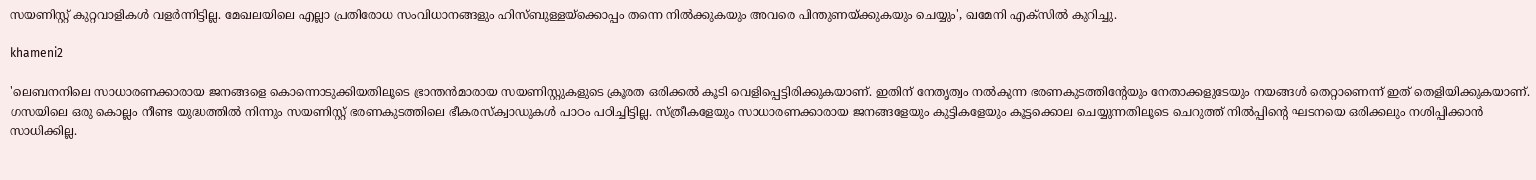സയണിസ്റ്റ് കുറ്റവാളികൾ വളർന്നിട്ടില്ല. മേഖലയിലെ എല്ലാ പ്രതിരോധ സംവിധാനങ്ങളും ഹിസ്ബുള്ളയ്ക്കൊപ്പം തന്നെ നിൽക്കുകയും അവരെ പിന്തുണയ്ക്കുകയും ചെയ്യും', ഖമേനി എക്സിൽ കുറിച്ചു.

khameni2

'ലെബനനിലെ സാധാരണക്കാരായ ജനങ്ങളെ കൊന്നൊടുക്കിയതിലൂടെ ഭ്രാന്തന്‍മാരായ സയണിസ്റ്റുകളുടെ ക്രൂരത ഒരിക്കൽ കൂടി വെളിപ്പെട്ടിരിക്കുകയാണ്. ഇതിന് നേതൃത്വം നൽകുന്ന ഭരണകുടത്തിന്റേയും നേതാക്കളുടേയും നയങ്ങൾ തെറ്റാണെന്ന് ഇത് തെളിയിക്കുകയാണ്. ഗസയിലെ ഒരു കൊല്ലം നീണ്ട യുദ്ധത്തിൽ നിന്നും സയണിസ്റ്റ് ഭരണകുടത്തിലെ ഭീകരസ്ക്വാഡുകൾ പാഠം പഠിച്ചിട്ടില്ല. സ്ത്രീകളേയും സാധാരണക്കാരായ ജനങ്ങളേയും കുട്ടികളേയും കൂട്ടക്കൊല ചെയ്യുന്നതിലൂടെ ചെറുത്ത് നിൽപ്പിന്റെ ഘടനയെ ഒരിക്കലും നശിപ്പിക്കാൻ സാധിക്കില്ല.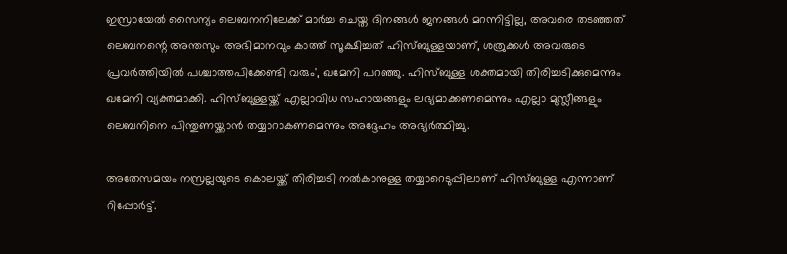ഇസ്രായേൽ സൈന്യം ലെബനനിലേക്ക് മാർച്ച ചെയ്ത ദിനങ്ങൾ ജനങ്ങൾ മറന്നിട്ടില്ല, അവരെ തടഞ്ഞത് ലെബനന്റെ അന്തസും അഭിമാനവും കാത്ത് സൂക്ഷിച്ചത് ഹിസ്ബുള്ളയാണ്, ശത്രുക്കൾ അവരുടെ പ്രവർത്തിയിൽ പശ്ചാത്തപിക്കേണ്ടി വരും', ഖമേനി പറഞ്ഞു. ഹിസ്ബുള്ള ശക്തമായി തിരിച്ചടിക്കുമെന്നും ഖമേനി വ്യക്തമാക്കി. ഹിസ്ബുള്ളയ്ക്ക് എല്ലാവിധ സഹായങ്ങളും ലഭ്യമാക്കണമെന്നും എല്ലാ മുസ്ലീങ്ങളും ലെബനിനെ പിന്തുണയ്ക്കാൻ തയ്യാറാകണമെന്നും അദ്ദേഹം അഭ്യർത്ഥിച്ചു.

അതേസമയം നസ്രല്ലയുടെ കൊലയ്ക്ക് തിരിച്ചടി നൽകാനുള്ള തയ്യാറെടുപ്പിലാണ് ഹിസ്ബുള്ള എന്നാണ് റിപ്പോർട്ട്.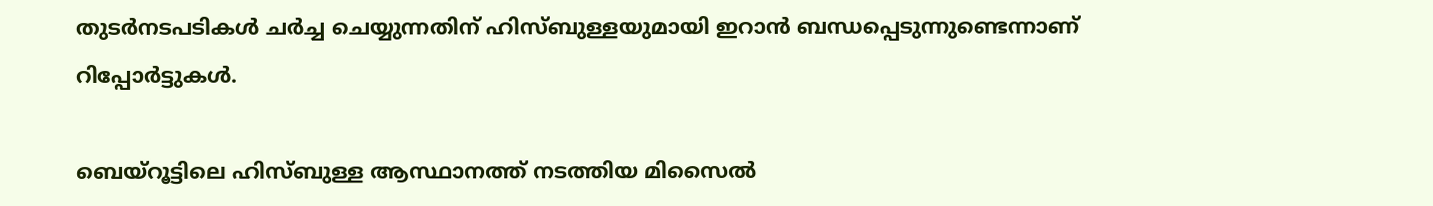തുടർനടപടികൾ ചർച്ച ചെയ്യുന്നതിന് ഹിസ്ബുള്ളയുമായി ഇറാൻ ബന്ധപ്പെടുന്നുണ്ടെന്നാണ് റിപ്പോർട്ടുകൾ.

ബെയ്റൂട്ടിലെ ഹിസ്ബുള്ള ആസ്ഥാനത്ത് നടത്തിയ മിസൈൽ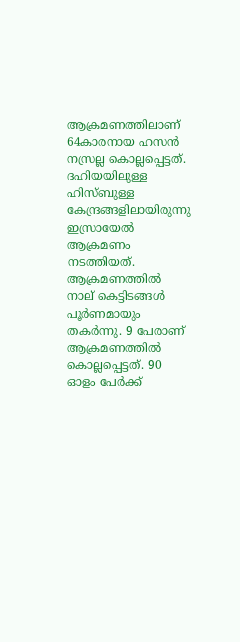ആക്രമണത്തിലാണ് 64കാരനായ ഹസൻ നസ്രല്ല കൊല്ലപ്പെട്ടത്. ദഹിയയിലുള്ള ഹിസ്ബുള്ള കേന്ദ്രങ്ങളിലായിരുന്നു ഇസ്രായേൽ ആക്രമണം നടത്തിയത്. ആക്രമണത്തിൽ നാല് കെട്ടിടങ്ങൾ പൂർണമായും തകർന്നു. 9 പേരാണ് ആക്രമണത്തിൽ കൊല്ലപ്പെട്ടത്. 90 ഓളം പേർക്ക്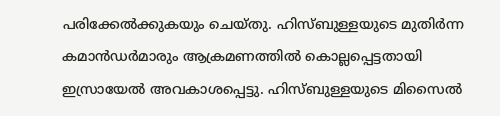പരിക്കേൽക്കുകയും ചെയ്തു. ഹിസ്ബുള്ളയുടെ മുതിർന്ന കമാൻഡർമാരും ആക്രമണത്തിൽ കൊല്ലപ്പെട്ടതായി ഇസ്രായേൽ അവകാശപ്പെട്ടു. ഹിസ്ബുള്ളയുടെ മിസൈൽ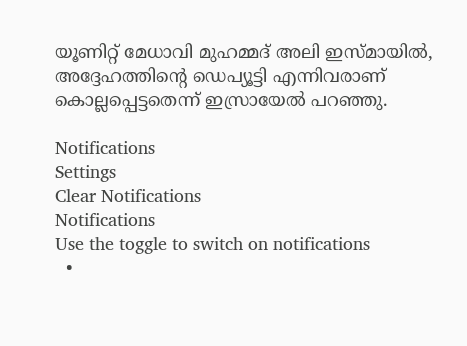യൂണിറ്റ് മേധാവി മുഹമ്മദ് അലി ഇസ്മായിൽ, അദ്ദേഹത്തിന്റെ ഡെപ്യൂട്ടി എന്നിവരാണ് കൊല്ലപ്പെട്ടതെന്ന് ഇസ്രായേൽ പറഞ്ഞു.

Notifications
Settings
Clear Notifications
Notifications
Use the toggle to switch on notifications
  •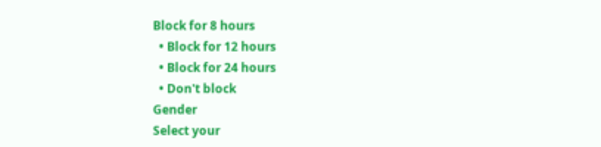Block for 8 hours
  • Block for 12 hours
  • Block for 24 hours
  • Don't block
Gender
Select your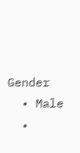Gender
  • Male
  •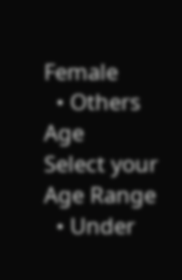Female
  • Others
Age
Select your Age Range
  • Under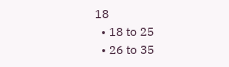18
  • 18 to 25
  • 26 to 35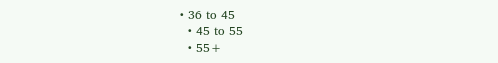• 36 to 45
  • 45 to 55
  • 55+